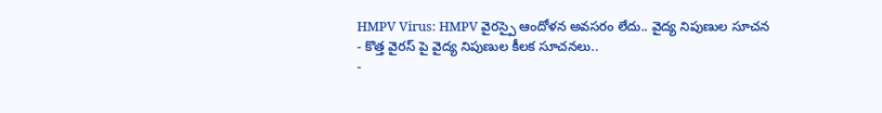HMPV Virus: HMPV వైరస్పై ఆందోళన అవసరం లేదు.. వైద్య నిపుణుల సూచన
- కొత్త వైరస్ పై వైద్య నిపుణుల కీలక సూచనలు..
-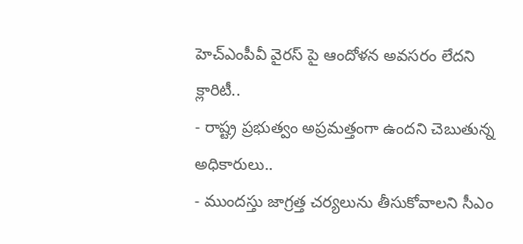హెచ్ఎంపీవీ వైరస్ పై ఆందోళన అవసరం లేదని క్లారిటీ..
- రాష్ట్ర ప్రభుత్వం అప్రమత్తంగా ఉందని చెబుతున్న అధికారులు..
- ముందస్తు జాగ్రత్త చర్యలును తీసుకోవాలని సీఎం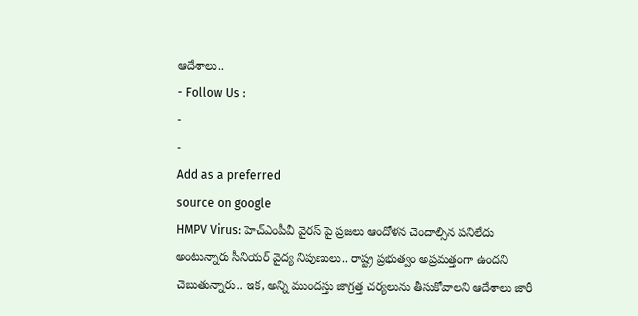ఆదేశాలు..
- Follow Us :
-
-
Add as a preferred
source on google
HMPV Virus: హెచ్ఎంపీవీ వైరస్ పై ప్రజలు ఆందోళన చెందాల్సిన పనిలేదు అంటున్నారు సీనియర్ వైద్య నిపుణులు.. రాష్ట్ర ప్రభుత్వం అప్రమత్తంగా ఉందని చెబుతున్నారు.. ఇక, అన్ని ముందస్తు జాగ్రత్త చర్యలును తీసుకోవాలని ఆదేశాలు జారీ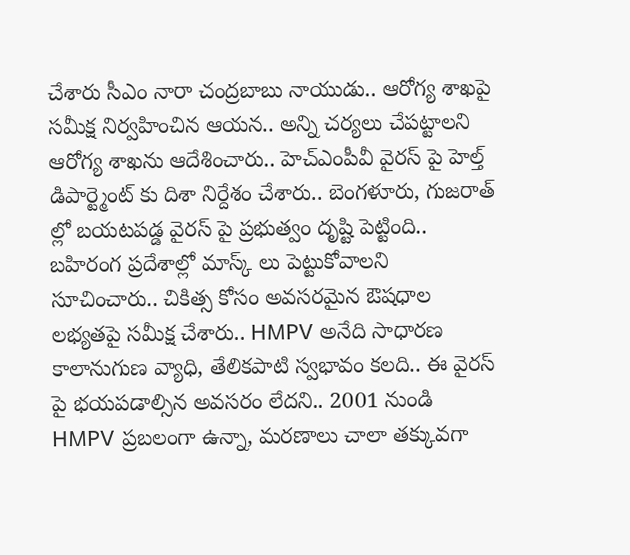చేశారు సీఎం నారా చంద్రబాబు నాయుడు.. ఆరోగ్య శాఖపై సమీక్ష నిర్వహించిన ఆయన.. అన్ని చర్యలు చేపట్టాలని ఆరోగ్య శాఖను ఆదేశించారు.. హెచ్ఎంపీవీ వైరస్ పై హెల్త్ డిపార్ట్మెంట్ కు దిశా నిర్దేశం చేశారు.. బెంగళూరు, గుజరాత్ ల్లో బయటపడ్డ వైరస్ పై ప్రభుత్వం దృష్టి పెట్టింది.. బహిరంగ ప్రదేశాల్లో మాస్క్ లు పెట్టుకోవాలని సూచించారు.. చికిత్స కోసం అవసరమైన ఔషధాల లభ్యతపై సమీక్ష చేశారు.. HMPV అనేది సాధారణ కాలానుగుణ వ్యాధి, తేలికపాటి స్వభావం కలది.. ఈ వైరస్ పై భయపడాల్సిన అవసరం లేదని.. 2001 నుండి HMPV ప్రబలంగా ఉన్నా, మరణాలు చాలా తక్కువగా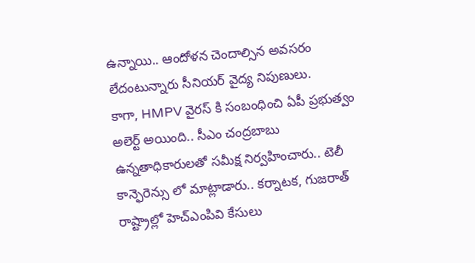ఉన్నాయి.. ఆందోళన చెందాల్సిన అవసరం లేదంటున్నారు సీనియర్ వైద్య నిపుణులు.
కాగా, HMPV వైరస్ కి సంబంధించి ఏపీ ప్రభుత్వం అలెర్ట్ అయింది.. సీఎం చంద్రబాబు ఉన్నతాధికారులతో సమీక్ష నిర్వహించారు.. టెలీ కాన్ఫెరెన్సు లో మాట్లాడారు.. కర్నాటక, గుజరాత్ రాష్ట్రాల్లో హెచ్ఎంపివి కేసులు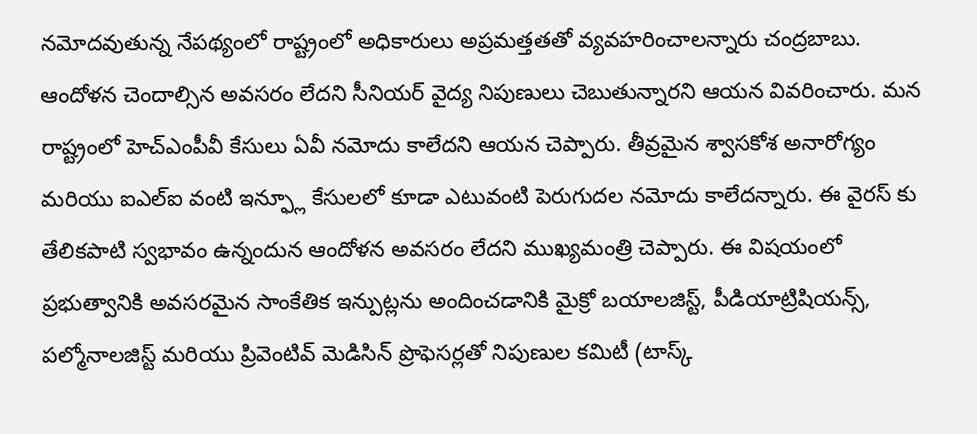నమోదవుతున్న నేపథ్యంలో రాష్ట్రంలో అధికారులు అప్రమత్తతతో వ్యవహరించాలన్నారు చంద్రబాబు. ఆందోళన చెందాల్సిన అవసరం లేదని సీనియర్ వైద్య నిపుణులు చెబుతున్నారని ఆయన వివరించారు. మన రాష్ట్రంలో హెచ్ఎంపీవీ కేసులు ఏవీ నమోదు కాలేదని ఆయన చెప్పారు. తీవ్రమైన శ్వాసకోశ అనారోగ్యం మరియు ఐఎల్ఐ వంటి ఇన్ఫ్లూ కేసులలో కూడా ఎటువంటి పెరుగుదల నమోదు కాలేదన్నారు. ఈ వైరస్ కు తేలికపాటి స్వభావం ఉన్నందున ఆందోళన అవసరం లేదని ముఖ్యమంత్రి చెప్పారు. ఈ విషయంలో ప్రభుత్వానికి అవసరమైన సాంకేతిక ఇన్పుట్లను అందించడానికి మైక్రో బయాలజిస్ట్, పీడియాట్రిషియన్స్, పల్మోనాలజిస్ట్ మరియు ప్రివెంటివ్ మెడిసిన్ ప్రొఫెసర్లతో నిపుణుల కమిటీ (టాస్క్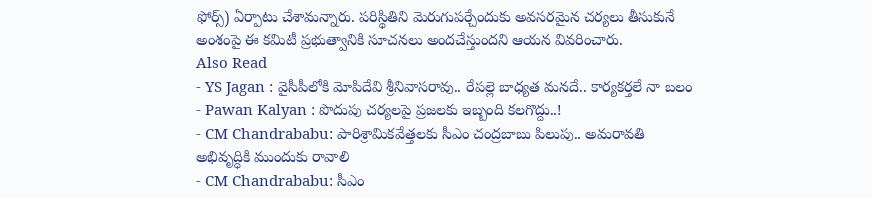ఫోర్స్) ఏర్పాటు చేశామన్నారు. పరిస్థితిని మెరుగుపర్చేందుకు అవసరమైన చర్యలు తీసుకునే అంశంపై ఈ కమిటీ ప్రభుత్వానికి సూచనలు అందచేస్తుందని ఆయన వివరించారు.
Also Read
- YS Jagan : వైసీపీలోకి మోపిదేవి శ్రీనివాసరావు.. రేపల్లె బాధ్యత మనదే.. కార్యకర్తలే నా బలం
- Pawan Kalyan : పొదుపు చర్యలపై ప్రజలకు ఇబ్బంది కలగొద్దు..!
- CM Chandrababu: పారిశ్రామికవేత్తలకు సీఎం చంద్రబాబు పిలుపు.. అమరావతి అభివృద్ధికి ముందుకు రావాలి
- CM Chandrababu: సీఎం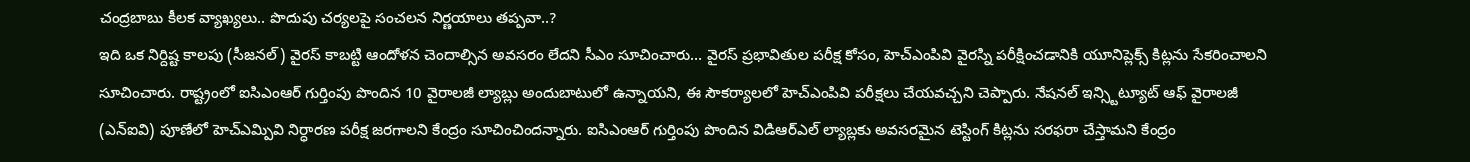చంద్రబాబు కీలక వ్యాఖ్యలు.. పొదుపు చర్యలపై సంచలన నిర్ణయాలు తప్పవా..?
ఇది ఒక నిర్దిష్ట కాలపు (సీజనల్) వైరస్ కాబట్టి ఆందోళన చెందాల్సిన అవసరం లేదని సీఎం సూచించారు… వైరస్ ప్రభావితుల పరీక్ష కోసం, హెచ్ఎంపివి వైరస్ని పరీక్షించడానికి యూనిప్లెక్స్ కిట్లను సేకరించాలని సూచించారు. రాష్ట్రంలో ఐసిఎంఆర్ గుర్తింపు పొందిన 10 వైరాలజీ ల్యాబ్లు అందుబాటులో ఉన్నాయని, ఈ సౌకర్యాలలో హెచ్ఎంపివి పరీక్షలు చేయవచ్చని చెప్పారు. నేషనల్ ఇన్స్టిట్యూట్ ఆఫ్ వైరాలజీ (ఎన్ఐవి) పూణేలో హెచ్ఎమ్పివి నిర్ధారణ పరీక్ష జరగాలని కేంద్రం సూచించిందన్నారు. ఐసిఎంఆర్ గుర్తింపు పొందిన విడిఆర్ఎల్ ల్యాబ్లకు అవసరమైన టెస్టింగ్ కిట్లను సరఫరా చేస్తామని కేంద్రం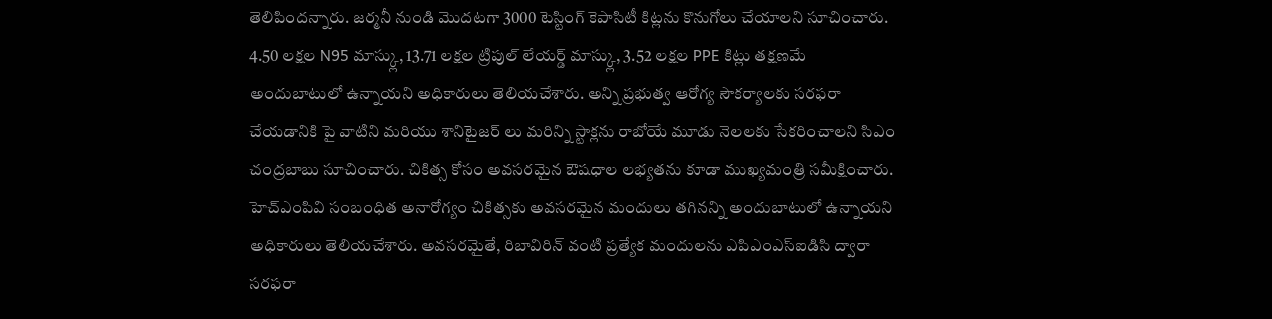తెలిపిందన్నారు. జర్మనీ నుండి మొదటగా 3000 టెస్టింగ్ కెపాసిటీ కిట్లను కొనుగోలు చేయాలని సూచించారు. 4.50 లక్షల N95 మాస్క్లు, 13.71 లక్షల ట్రిపుల్ లేయర్డ్ మాస్క్లు, 3.52 లక్షల PPE కిట్లు తక్షణమే అందుబాటులో ఉన్నాయని అధికారులు తెలియచేశారు. అన్ని ప్రభుత్వ ఆరోగ్య సౌకర్యాలకు సరఫరా చేయడానికి పై వాటిని మరియు శానిటైజర్ లు మరిన్ని స్టాక్లను రాబోయే మూడు నెలలకు సేకరించాలని సిఎం చంద్రబాబు సూచించారు. చికిత్స కోసం అవసరమైన ఔషధాల లభ్యతను కూడా ముఖ్యమంత్రి సమీక్షించారు. హెచ్ఎంపివి సంబంధిత అనారోగ్యం చికిత్సకు అవసరమైన మందులు తగినన్ని అందుబాటులో ఉన్నాయని అధికారులు తెలియచేశారు. అవసరమైతే, రిబావిరిన్ వంటి ప్రత్యేక మందులను ఎపిఎంఎస్ఐడిసి ద్వారా సరఫరా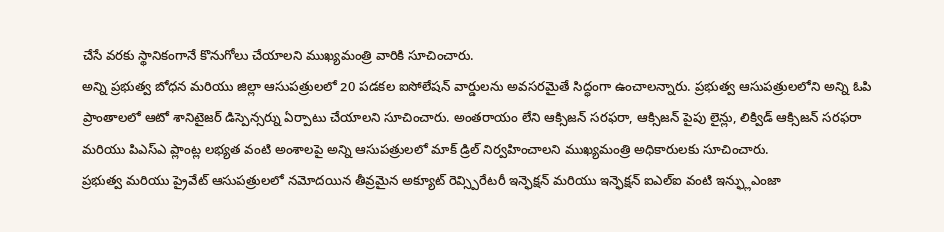చేసే వరకు స్థానికంగానే కొనుగోలు చేయాలని ముఖ్యమంత్రి వారికి సూచించారు.
అన్ని ప్రభుత్వ బోధన మరియు జిల్లా ఆసుపత్రులలో 20 పడకల ఐసోలేషన్ వార్డులను అవసరమైతే సిద్ధంగా ఉంచాలన్నారు. ప్రభుత్వ ఆసుపత్రులలోని అన్ని ఓపి ప్రాంతాలలో ఆటో శానిటైజర్ డిస్పెన్సర్ను ఏర్పాటు చేయాలని సూచించారు. అంతరాయం లేని ఆక్సిజన్ సరఫరా, ఆక్సిజన్ పైపు లైన్లు, లిక్విడ్ ఆక్సిజన్ సరఫరా మరియు పిఎస్ఎ ప్లాంట్ల లభ్యత వంటి అంశాలపై అన్ని ఆసుపత్రులలో మాక్ డ్రిల్ నిర్వహించాలని ముఖ్యమంత్రి అధికారులకు సూచించారు.
ప్రభుత్వ మరియు ప్రైవేట్ ఆసుపత్రులలో నమోదయిన తీవ్రమైన అక్యూట్ రెవ్స్పిరేటరీ ఇన్ఫెక్షన్ మరియు ఇన్ఫెక్షన్ ఐఎల్ఐ వంటి ఇన్ఫ్లుఎంజా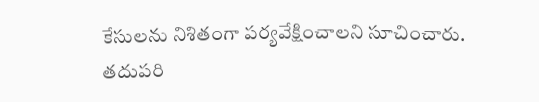కేసులను నిశితంగా పర్యవేక్షించాలని సూచించారు. తదుపరి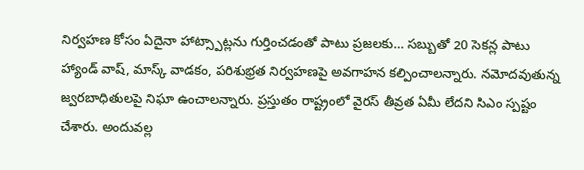నిర్వహణ కోసం ఏదైనా హాట్స్పాట్లను గుర్తించడంతో పాటు ప్రజలకు… సబ్బుతో 20 సెకన్ల పాటు హ్యాండ్ వాష్, మాస్క్ వాడకం, పరిశుభ్రత నిర్వహణపై అవగాహన కల్పించాలన్నారు. నమోదవుతున్న జ్వరబాధితులపై నిఘా ఉంచాలన్నారు. ప్రస్తుతం రాష్ట్రంలో వైరస్ తీవ్రత ఏమీ లేదని సిఎం స్పష్టం చేశారు. అందువల్ల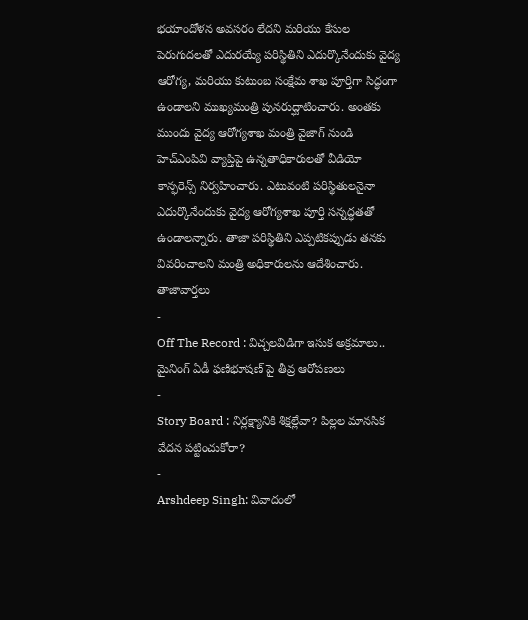భయాందోళన అవసరం లేదని మరియు కేసుల పెరుగుదలతో ఎదురయ్యే పరిస్థితిని ఎదుర్కొనేందుకు వైద్య ఆరోగ్య, మరియు కుటుంబ సంక్షేమ శాఖ పూర్తిగా సిద్ధంగా ఉండాలని ముఖ్యమంత్రి పునరుద్ఘాటించారు. అంతకు ముందు వైద్య ఆరోగ్యశాఖ మంత్రి వైజాగ్ నుండి హెచ్ఎంపివి వ్యాప్తిపై ఉన్నతాధికారులతో వీడియో కాన్ఫరెన్స్ నిర్వహించారు. ఎటువంటి పరిస్థితులనైనా ఎదుర్కొనేందుకు వైద్య ఆరోగ్యశాఖ పూర్తి సన్నద్ధతతో ఉండాలన్నారు. తాజా పరిస్థితిని ఎప్పటికప్పుడు తనకు వివరించాలని మంత్రి అధికారులను ఆదేశించారు.
తాజావార్తలు
-
Off The Record : విచ్చలవిడిగా ఇసుక అక్రమాలు.. మైనింగ్ ఏడీ ఫణిభూషణ్ పై తీవ్ర ఆరోపణలు
-
Story Board : నిర్లక్ష్యానికి శిక్షల్లేవా? పిల్లల మానసిక వేదన పట్టించుకోరా?
-
Arshdeep Singh: వివాదంలో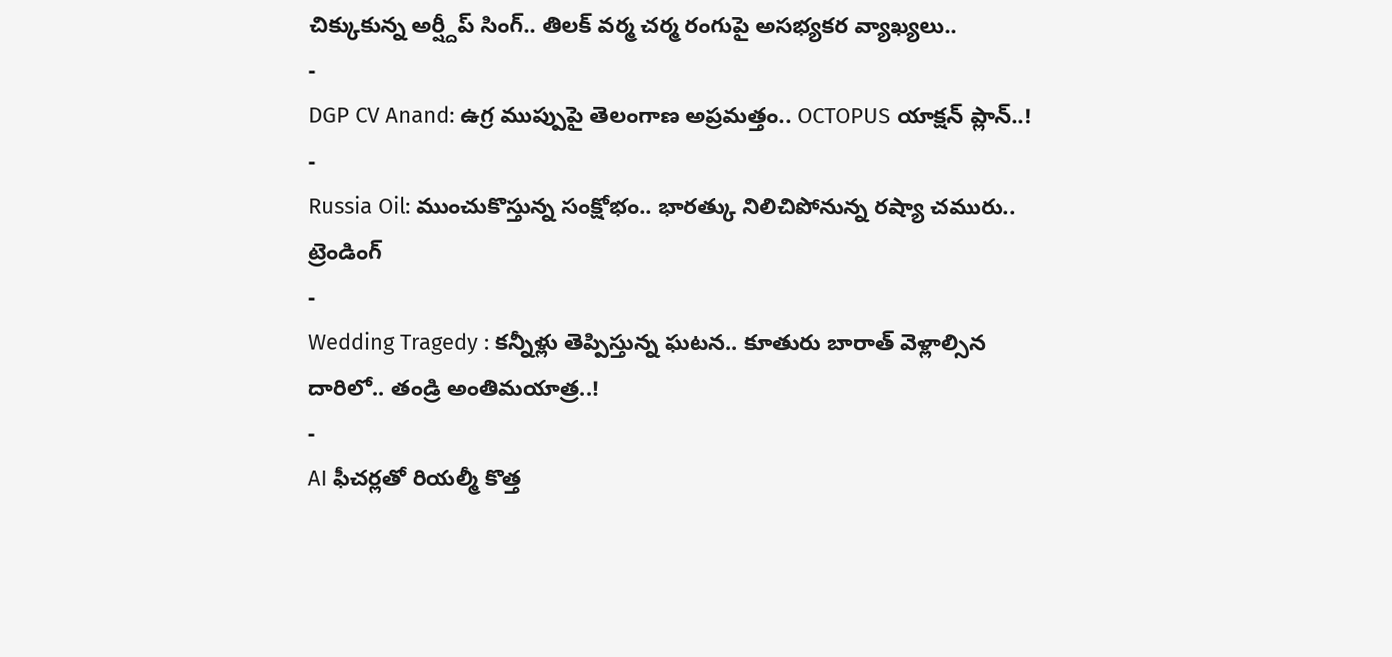చిక్కుకున్న అర్ష్దీప్ సింగ్.. తిలక్ వర్మ చర్మ రంగుపై అసభ్యకర వ్యాఖ్యలు..
-
DGP CV Anand: ఉగ్ర ముప్పుపై తెలంగాణ అప్రమత్తం.. OCTOPUS యాక్షన్ ప్లాన్..!
-
Russia Oil: ముంచుకొస్తున్న సంక్షోభం.. భారత్కు నిలిచిపోనున్న రష్యా చమురు..
ట్రెండింగ్
-
Wedding Tragedy : కన్నీళ్లు తెప్పిస్తున్న ఘటన.. కూతురు బారాత్ వెళ్లాల్సిన దారిలో.. తండ్రి అంతిమయాత్ర..!
-
AI ఫీచర్లతో రియల్మీ కొత్త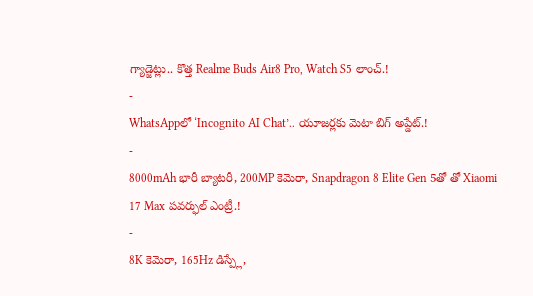గ్యాడ్జెట్లు.. కొత్త Realme Buds Air8 Pro, Watch S5 లాంచ్.!
-
WhatsAppలో ‘Incognito AI Chat’.. యూజర్లకు మెటా బిగ్ అప్డేట్.!
-
8000mAh భారీ బ్యాటరీ, 200MP కెమెరా, Snapdragon 8 Elite Gen 5తో తో Xiaomi 17 Max పవర్ఫుల్ ఎంట్రీ.!
-
8K కెమెరా, 165Hz డిస్ప్లే,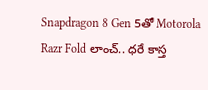Snapdragon 8 Gen 5తో Motorola Razr Fold లాంచ్.. ధరే కాస్త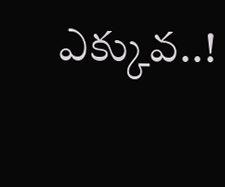ఎక్కువ..!